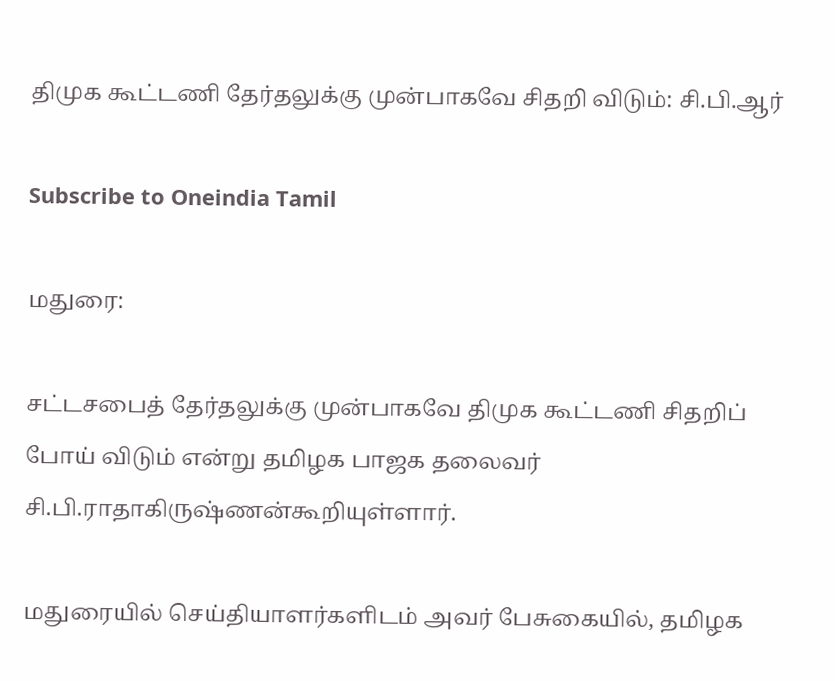திமுக கூட்டணி தேர்தலுக்கு முன்பாகவே சிதறி விடும்: சி.பி.ஆர்

Subscribe to Oneindia Tamil

மதுரை:

சட்டசபைத் தேர்தலுக்கு முன்பாகவே திமுக கூட்டணி சிதறிப் போய் விடும் என்று தமிழக பாஜக தலைவர் சி.பி.ராதாகிருஷ்ணன்கூறியுள்ளார்.

மதுரையில் செய்தியாளர்களிடம் அவர் பேசுகையில், தமிழக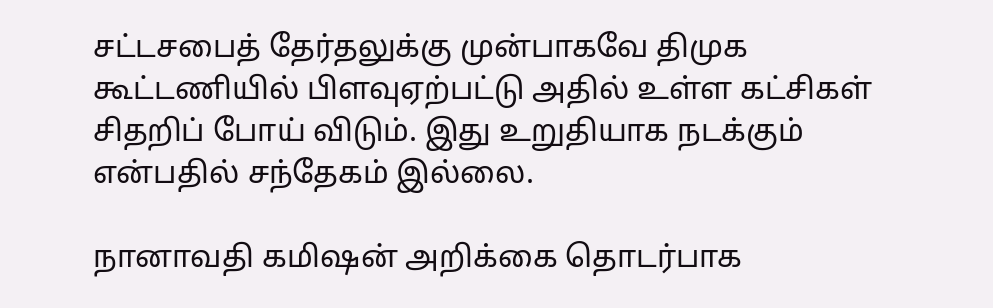சட்டசபைத் தேர்தலுக்கு முன்பாகவே திமுக கூட்டணியில் பிளவுஏற்பட்டு அதில் உள்ள கட்சிகள் சிதறிப் போய் விடும். இது உறுதியாக நடக்கும் என்பதில் சந்தேகம் இல்லை.

நானாவதி கமிஷன் அறிக்கை தொடர்பாக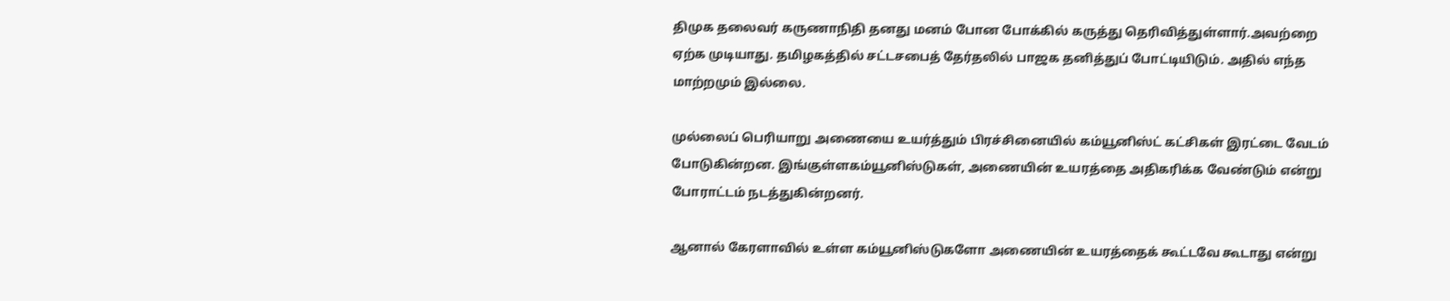திமுக தலைவர் கருணாநிதி தனது மனம் போன போக்கில் கருத்து தெரிவித்துள்ளார்.அவற்றை ஏற்க முடியாது. தமிழகத்தில் சட்டசபைத் தேர்தலில் பாஜக தனித்துப் போட்டியிடும். அதில் எந்த மாற்றமும் இல்லை.

முல்லைப் பெரியாறு அணையை உயர்த்தும் பிரச்சினையில் கம்யூனிஸ்ட் கட்சிகள் இரட்டை வேடம் போடுகின்றன. இங்குள்ளகம்யூனிஸ்டுகள், அணையின் உயரத்தை அதிகரிக்க வேண்டும் என்று போராட்டம் நடத்துகின்றனர்.

ஆனால் கேரளாவில் உள்ள கம்யூனிஸ்டுகளோ அணையின் உயரத்தைக் கூட்டவே கூடாது என்று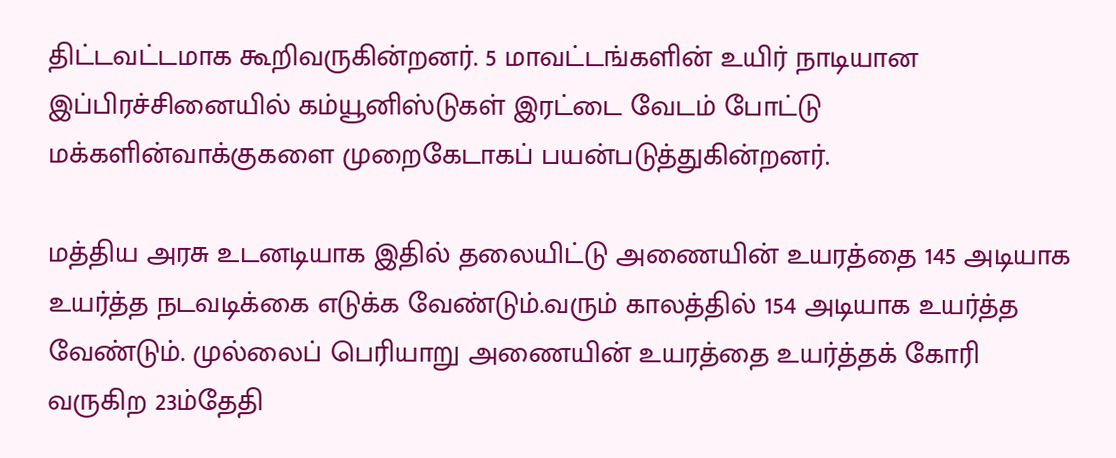திட்டவட்டமாக கூறிவருகின்றனர். 5 மாவட்டங்களின் உயிர் நாடியான இப்பிரச்சினையில் கம்யூனிஸ்டுகள் இரட்டை வேடம் போட்டு மக்களின்வாக்குகளை முறைகேடாகப் பயன்படுத்துகின்றனர்.

மத்திய அரசு உடனடியாக இதில் தலையிட்டு அணையின் உயரத்தை 145 அடியாக உயர்த்த நடவடிக்கை எடுக்க வேண்டும்.வரும் காலத்தில் 154 அடியாக உயர்த்த வேண்டும். முல்லைப் பெரியாறு அணையின் உயரத்தை உயர்த்தக் கோரி வருகிற 23ம்தேதி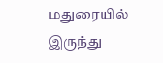மதுரையில் இருந்து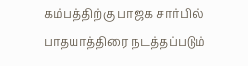கம்பத்திற்கு பாஜக சார்பில் பாதயாத்திரை நடத்தப்படும்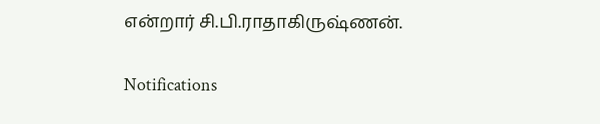என்றார் சி.பி.ராதாகிருஷ்ணன்.

Notifications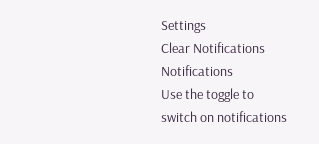Settings
Clear Notifications
Notifications
Use the toggle to switch on notifications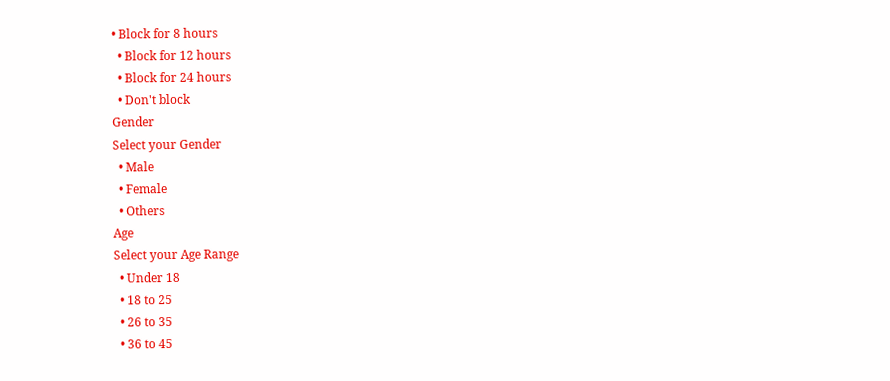• Block for 8 hours
  • Block for 12 hours
  • Block for 24 hours
  • Don't block
Gender
Select your Gender
  • Male
  • Female
  • Others
Age
Select your Age Range
  • Under 18
  • 18 to 25
  • 26 to 35
  • 36 to 45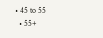• 45 to 55
  • 55+